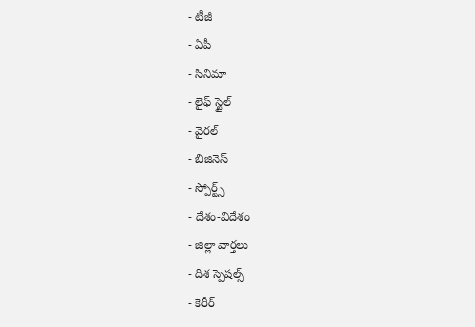- టీజీ
- ఏపీ
- సినిమా
- లైఫ్ స్టైల్
- వైరల్
- బిజినెస్
- స్పోర్ట్స్
- దేశం-విదేశం
- జిల్లా వార్తలు
- దిశ స్పెషల్స్
- కెరీర్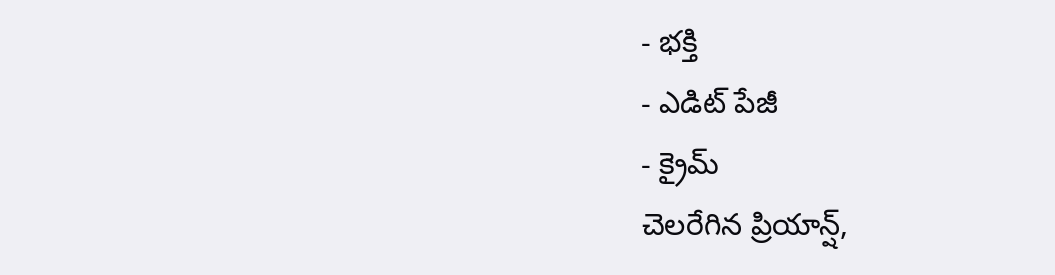- భక్తి
- ఎడిట్ పేజీ
- క్రైమ్
చెలరేగిన ప్రియాన్ష్,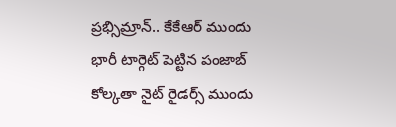ప్రభ్సిమ్రాన్.. కేకేఆర్ ముందు భారీ టార్గెట్ పెట్టిన పంజాబ్
కోల్కతా నైట్ రైడర్స్ ముందు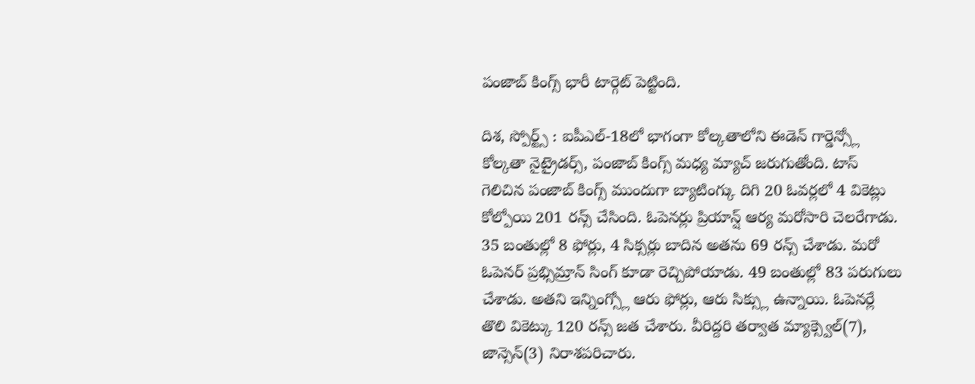పంజాబ్ కింగ్స్ భారీ టార్గెట్ పెట్టింది.

దిశ, స్పోర్ట్స్ : ఐపీఎల్-18లో భాగంగా కోల్కతాలోని ఈడెన్ గార్డెన్స్లో కోల్కతా నైట్రైడర్స్, పంజాబ్ కింగ్స్ మధ్య మ్యాచ్ జరుగుతోంది. టాస్ గెలిచిన పంజాబ్ కింగ్స్ ముందుగా బ్యాటింగ్కు దిగి 20 ఓవర్లలో 4 వికెట్లు కోల్పోయి 201 రన్స్ చేసింది. ఓపెనర్లు ప్రియాన్ష్ ఆర్య మరోసారి చెలరేగాడు. 35 బంతుల్లో 8 ఫోర్లు, 4 సిక్సర్లు బాదిన అతను 69 రన్స్ చేశాడు. మరో ఓపెనర్ ప్రభ్సిమ్రాన్ సింగ్ కూడా రెచ్చిపోయాడు. 49 బంతుల్లో 83 పరుగులు చేశాడు. అతని ఇన్నింగ్స్లో ఆరు ఫోర్లు, ఆరు సిక్స్లు ఉన్నాయి. ఓపెనర్లే తొలి వికెట్కు 120 రన్స్ జత చేశారు. వీరిద్దరి తర్వాత మ్యాక్స్వెల్(7), జాన్సెన్(3) నిరాశపరిచారు.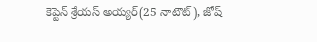కెప్టెన్ శ్రేయస్ అయ్యర్(25 నాటౌట్), జోష్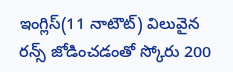ఇంగ్లిస్(11 నాటౌట్) విలువైన రన్స్ జోడించడంతో స్కోరు 200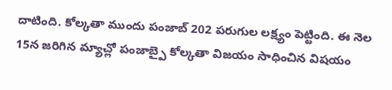దాటింది. కోల్కతా ముందు పంజాబ్ 202 పరుగుల లక్ష్యం పెట్టింది. ఈ నెల 15న జరిగిన మ్యాచ్లో పంజాబ్పై కోల్కతా విజయం సాధించిన విషయం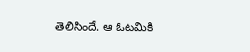తెలిసిందే. ఆ ఓటమికి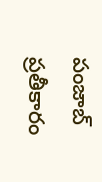పంజాబ్ ప్రతీకారం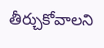తీర్చుకోవాలని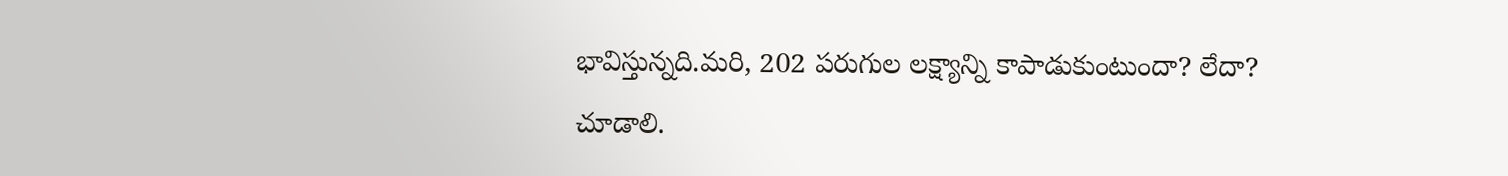భావిస్తున్నది.మరి, 202 పరుగుల లక్ష్యాన్ని కాపాడుకుంటుందా? లేదా? చూడాలి.